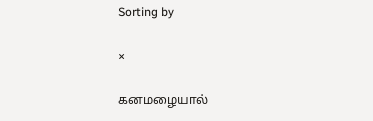Sorting by

×

கனமழையால்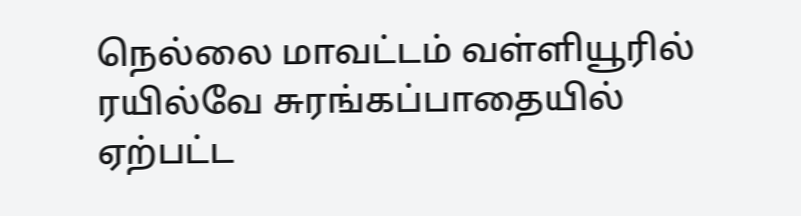நெல்லை மாவட்டம் வள்ளியூரில் ரயில்வே சுரங்கப்பாதையில் ஏற்பட்ட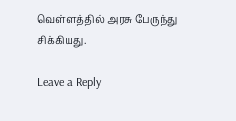வெள்ளத்தில் அரசு பேருந்து சிக்கியது.

Leave a Reply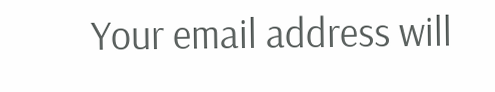Your email address will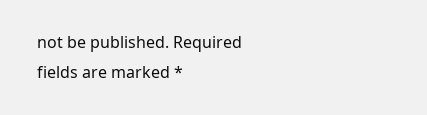not be published. Required fields are marked *